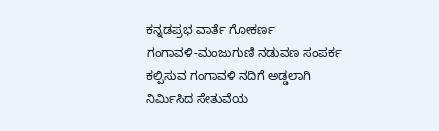ಕನ್ನಡಪ್ರಭ ವಾರ್ತೆ ಗೋಕರ್ಣ
ಗಂಗಾವಳಿ-ಮಂಜುಗುಣಿ ನಡುವಣ ಸಂಪರ್ಕ ಕಲ್ಪಿಸುವ ಗಂಗಾವಳಿ ನದಿಗೆ ಅಡ್ಡಲಾಗಿ ನಿರ್ಮಿಸಿದ ಸೇತುವೆಯ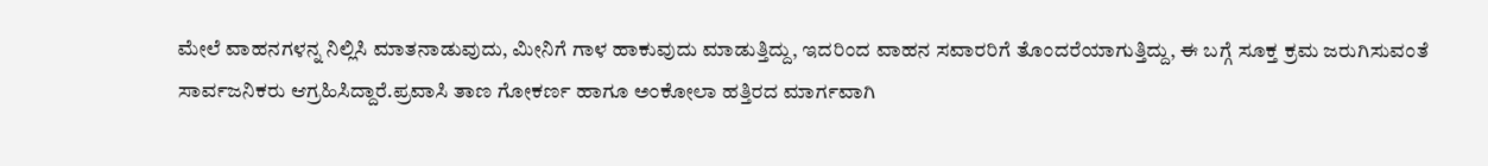ಮೇಲೆ ವಾಹನಗಳನ್ನ ನಿಲ್ಲಿಸಿ ಮಾತನಾಡುವುದು, ಮೀನಿಗೆ ಗಾಳ ಹಾಕುವುದು ಮಾಡುತ್ತಿದ್ದು, ಇದರಿಂದ ವಾಹನ ಸವಾರರಿಗೆ ತೊಂದರೆಯಾಗುತ್ತಿದ್ದು, ಈ ಬಗ್ಗೆ ಸೂಕ್ತ ಕ್ರಮ ಜರುಗಿಸುವಂತೆ ಸಾರ್ವಜನಿಕರು ಆಗ್ರಹಿಸಿದ್ದಾರೆ.ಪ್ರವಾಸಿ ತಾಣ ಗೋಕರ್ಣ ಹಾಗೂ ಅಂಕೋಲಾ ಹತ್ತಿರದ ಮಾರ್ಗವಾಗಿ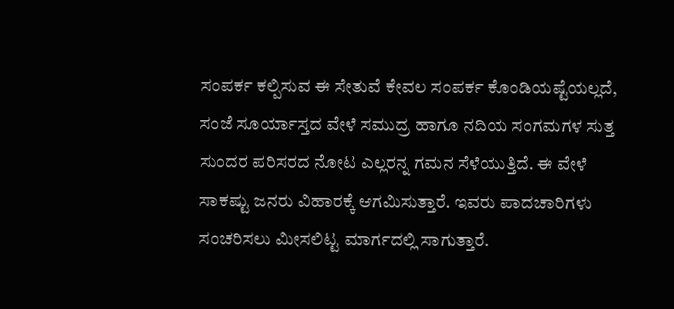ಸಂಪರ್ಕ ಕಲ್ಪಿಸುವ ಈ ಸೇತುವೆ ಕೇವಲ ಸಂಪರ್ಕ ಕೊಂಡಿಯಷ್ಟೆಯಲ್ಲದೆ, ಸಂಜೆ ಸೂರ್ಯಾಸ್ತದ ವೇಳೆ ಸಮುದ್ರ ಹಾಗೂ ನದಿಯ ಸಂಗಮಗಳ ಸುತ್ತ ಸುಂದರ ಪರಿಸರದ ನೋಟ ಎಲ್ಲರನ್ನ ಗಮನ ಸೆಳೆಯುತ್ತಿದೆ. ಈ ವೇಳೆ ಸಾಕಷ್ಟು ಜನರು ವಿಹಾರಕ್ಕೆ ಆಗಮಿಸುತ್ತಾರೆ. ಇವರು ಪಾದಚಾರಿಗಳು ಸಂಚರಿಸಲು ಮೀಸಲಿಟ್ಟ ಮಾರ್ಗದಲ್ಲಿ ಸಾಗುತ್ತಾರೆ.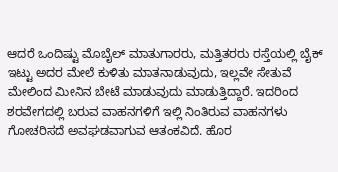ಆದರೆ ಒಂದಿಷ್ಟು ಮೊಬೈಲ್ ಮಾತುಗಾರರು, ಮತ್ತಿತರರು ರಸ್ತೆಯಲ್ಲಿ ಬೈಕ್ ಇಟ್ಟು ಅದರ ಮೇಲೆ ಕುಳಿತು ಮಾತನಾಡುವುದು, ಇಲ್ಲವೇ ಸೇತುವೆ ಮೇಲಿಂದ ಮೀನಿನ ಬೇಟೆ ಮಾಡುವುದು ಮಾಡುತ್ತಿದ್ದಾರೆ. ಇದರಿಂದ ಶರವೇಗದಲ್ಲಿ ಬರುವ ವಾಹನಗಳಿಗೆ ಇಲ್ಲಿ ನಿಂತಿರುವ ವಾಹನಗಳು ಗೋಚರಿಸದೆ ಅವಘಡವಾಗುವ ಆತಂಕವಿದೆ. ಹೊರ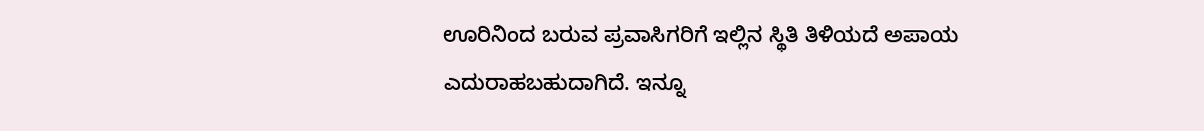ಊರಿನಿಂದ ಬರುವ ಪ್ರವಾಸಿಗರಿಗೆ ಇಲ್ಲಿನ ಸ್ಥಿತಿ ತಿಳಿಯದೆ ಅಪಾಯ ಎದುರಾಹಬಹುದಾಗಿದೆ. ಇನ್ನೂ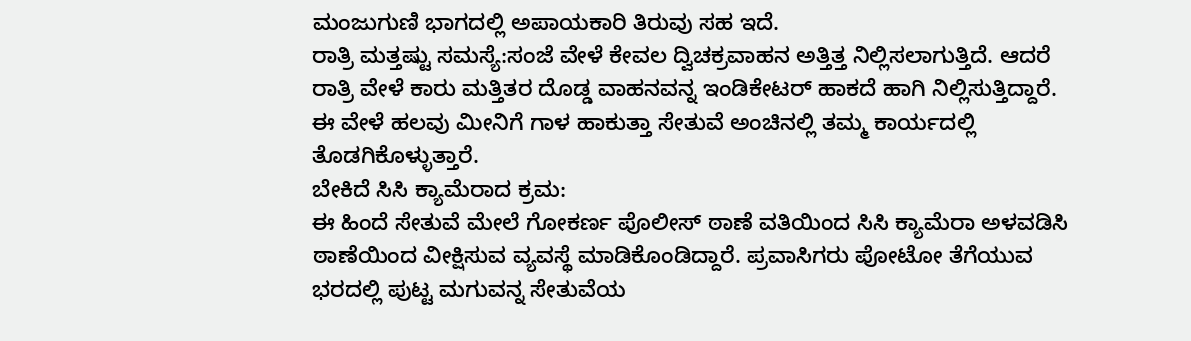ಮಂಜುಗುಣಿ ಭಾಗದಲ್ಲಿ ಅಪಾಯಕಾರಿ ತಿರುವು ಸಹ ಇದೆ.
ರಾತ್ರಿ ಮತ್ತಷ್ಟು ಸಮಸ್ಯೆ:ಸಂಜೆ ವೇಳೆ ಕೇವಲ ದ್ವಿಚಕ್ರವಾಹನ ಅತ್ತಿತ್ತ ನಿಲ್ಲಿಸಲಾಗುತ್ತಿದೆ. ಆದರೆ ರಾತ್ರಿ ವೇಳೆ ಕಾರು ಮತ್ತಿತರ ದೊಡ್ಡ ವಾಹನವನ್ನ ಇಂಡಿಕೇಟರ್ ಹಾಕದೆ ಹಾಗಿ ನಿಲ್ಲಿಸುತ್ತಿದ್ದಾರೆ. ಈ ವೇಳೆ ಹಲವು ಮೀನಿಗೆ ಗಾಳ ಹಾಕುತ್ತಾ ಸೇತುವೆ ಅಂಚಿನಲ್ಲಿ ತಮ್ಮ ಕಾರ್ಯದಲ್ಲಿ ತೊಡಗಿಕೊಳ್ಳುತ್ತಾರೆ.
ಬೇಕಿದೆ ಸಿಸಿ ಕ್ಯಾಮೆರಾದ ಕ್ರಮ:
ಈ ಹಿಂದೆ ಸೇತುವೆ ಮೇಲೆ ಗೋಕರ್ಣ ಪೊಲೀಸ್ ಠಾಣೆ ವತಿಯಿಂದ ಸಿಸಿ ಕ್ಯಾಮೆರಾ ಅಳವಡಿಸಿ ಠಾಣೆಯಿಂದ ವೀಕ್ಷಿಸುವ ವ್ಯವಸ್ಥೆ ಮಾಡಿಕೊಂಡಿದ್ದಾರೆ. ಪ್ರವಾಸಿಗರು ಪೋಟೋ ತೆಗೆಯುವ ಭರದಲ್ಲಿ ಪುಟ್ಟ ಮಗುವನ್ನ ಸೇತುವೆಯ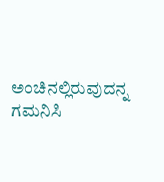ಅಂಚಿನಲ್ಲಿರುವುದನ್ನ ಗಮನಿಸಿ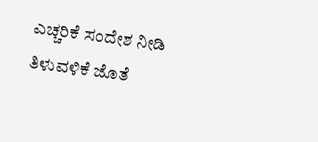ಎಚ್ಚರಿಕೆ ಸಂದೇಶ ನೀಡಿ ತಿಳುವಳಿಕೆ ಜೊತೆ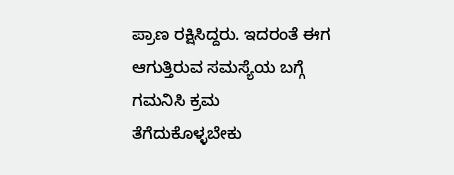ಪ್ರಾಣ ರಕ್ಷಿಸಿದ್ದರು. ಇದರಂತೆ ಈಗ ಆಗುತ್ತಿರುವ ಸಮಸ್ಯೆಯ ಬಗ್ಗೆ ಗಮನಿಸಿ ಕ್ರಮ ತೆಗೆದುಕೊಳ್ಳಬೇಕು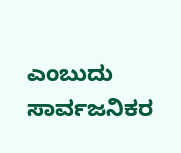ಎಂಬುದು ಸಾರ್ವಜನಿಕರ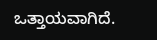ಒತ್ತಾಯವಾಗಿದೆ.